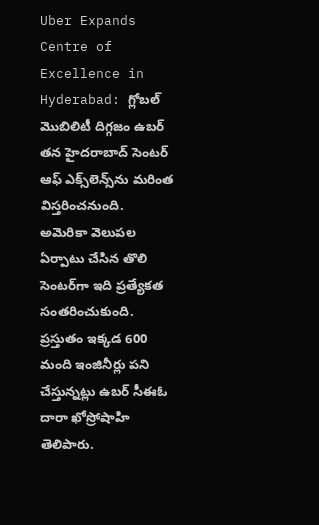Uber Expands Centre of Excellence in Hyderabad: గ్లోబల్ మొబిలిటీ దిగ్గజం ఉబర్ తన హైదరాబాద్‌ సెంటర్ ఆఫ్ ఎక్స్‌లెన్స్‌ను మరింత విస్తరించనుంది. అమెరికా వెలుపల ఏర్పాటు చేసిన తొలి సెంటర్‌గా ఇది ప్రత్యేకత సంతరించుకుంది. ప్రస్తుతం ఇక్కడ 600 మంది ఇంజినీర్లు పని చేస్తున్నట్లు ఉబర్ సీఈఓ దారా ఖోస్రోషాహి తెలిపారు.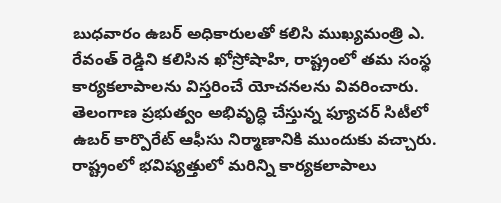బుధవారం ఉబర్ అధికారులతో కలిసి ముఖ్యమంత్రి ఎ. రేవంత్ రెడ్డిని కలిసిన ఖోస్రోషాహి, రాష్ట్రంలో తమ సంస్థ కార్యకలాపాలను విస్తరించే యోచనలను వివరించారు. తెలంగాణ ప్రభుత్వం అభివృద్ధి చేస్తున్న ఫ్యూచర్ సిటీలో ఉబర్ కార్పొరేట్ ఆఫీసు నిర్మాణానికి ముందుకు వచ్చారు. రాష్ట్రంలో భవిష్యత్తులో మరిన్ని కార్యకలాపాలు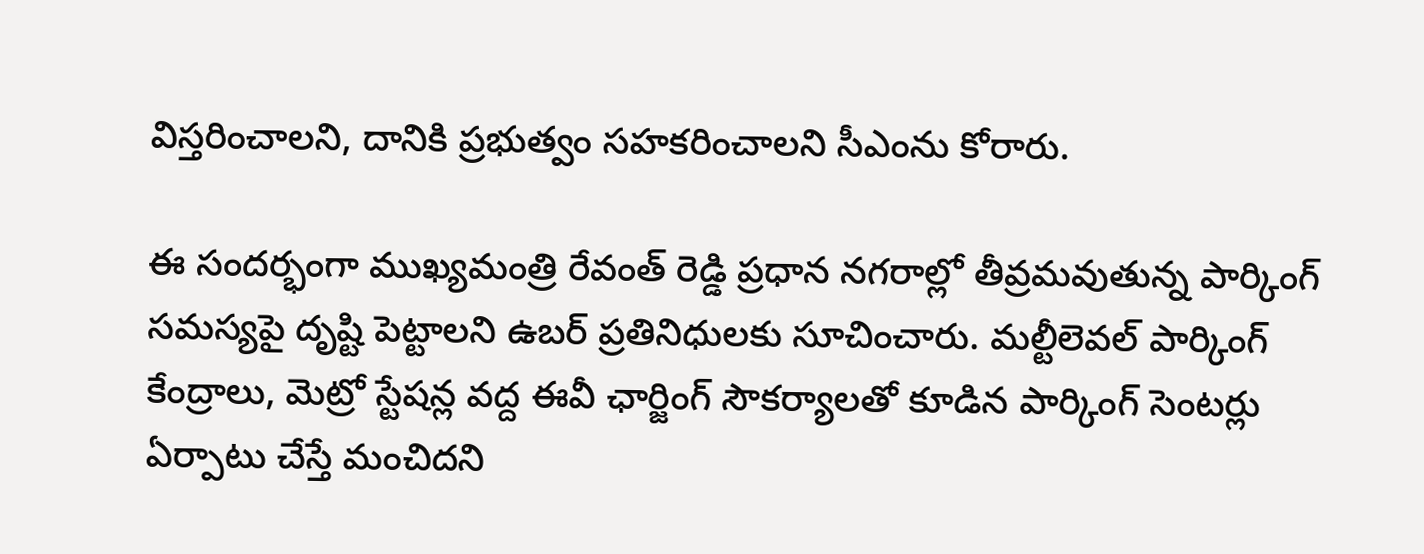విస్తరించాలని, దానికి ప్రభుత్వం సహకరించాలని సీఎంను కోరారు.

ఈ సందర్భంగా ముఖ్యమంత్రి రేవంత్ రెడ్డి ప్రధాన నగరాల్లో తీవ్రమవుతున్న పార్కింగ్ సమస్యపై దృష్టి పెట్టాలని ఉబర్ ప్రతినిధులకు సూచించారు. మల్టీలెవల్ పార్కింగ్ కేంద్రాలు, మెట్రో స్టేషన్ల వద్ద ఈవీ ఛార్జింగ్ సౌకర్యాలతో కూడిన పార్కింగ్ సెంటర్లు ఏర్పాటు చేస్తే మంచిదని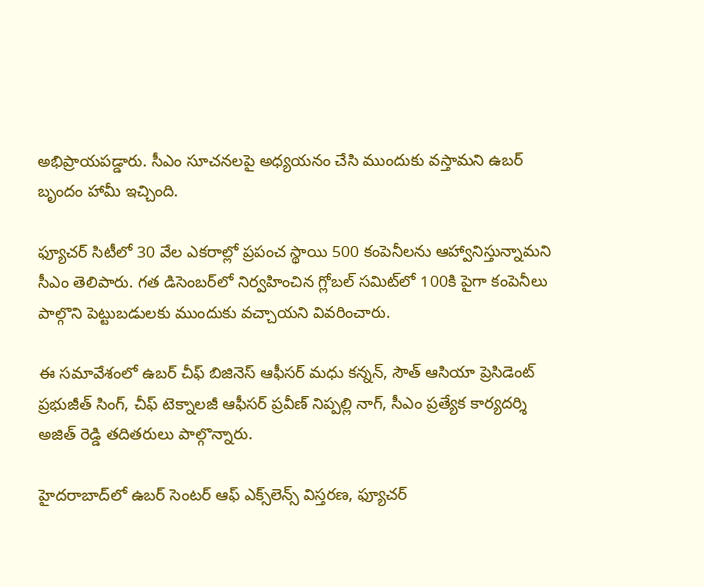అభిప్రాయపడ్డారు. సీఎం సూచనలపై అధ్యయనం చేసి ముందుకు వస్తామని ఉబర్ బృందం హామీ ఇచ్చింది.

ఫ్యూచర్ సిటీలో 30 వేల ఎకరాల్లో ప్రపంచ స్థాయి 500 కంపెనీలను ఆహ్వానిస్తున్నామని సీఎం తెలిపారు. గత డిసెంబర్‌లో నిర్వహించిన గ్లోబల్ సమిట్‌లో 100కి పైగా కంపెనీలు పాల్గొని పెట్టుబడులకు ముందుకు వచ్చాయని వివరించారు.

ఈ సమావేశంలో ఉబర్ చీఫ్ బిజినెస్ ఆఫీసర్ మధు కన్నన్, సౌత్ ఆసియా ప్రెసిడెంట్ ప్రభుజీత్ సింగ్, చీఫ్ టెక్నాలజీ ఆఫీసర్ ప్రవీణ్ నిప్పల్లి నాగ్, సీఎం ప్రత్యేక కార్యదర్శి అజిత్ రెడ్డి తదితరులు పాల్గొన్నారు.

హైదరాబాద్‌లో ఉబర్ సెంటర్ ఆఫ్ ఎక్స్‌లెన్స్ విస్తరణ, ఫ్యూచర్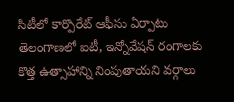సిటీలో కార్పొరేట్ ఆఫీసు ఏర్పాటు తెలంగాణలో ఐటీ, ఇన్నోవేషన్ రంగాలకు కొత్త ఉత్సాహాన్ని నింపుతాయని వర్గాలు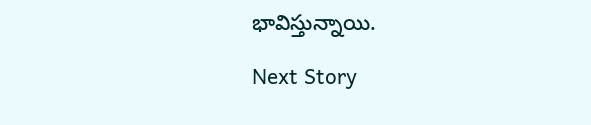భావిస్తున్నాయి.

Next Story